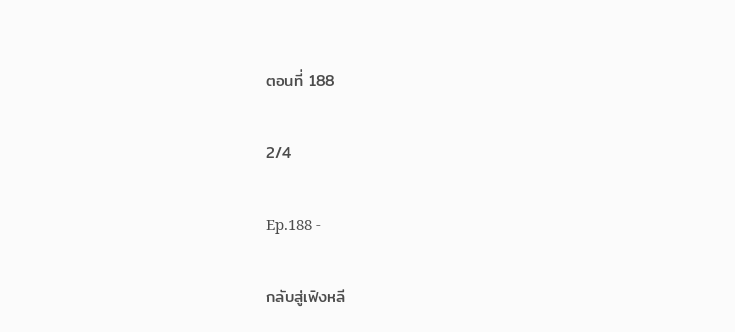ตอนที่ 188

2/4

Ep.188 -

กลับสู่เฟิงหลี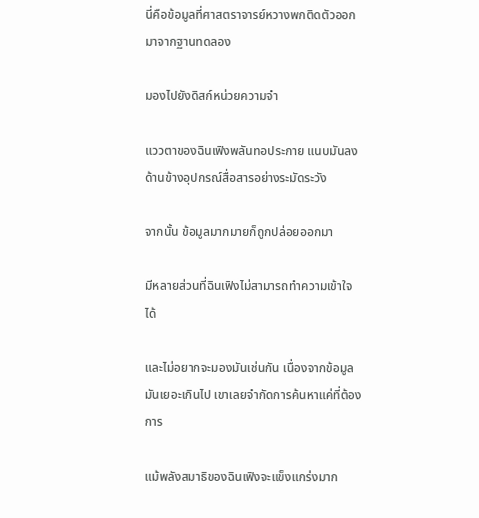นี่คือข้อมูลที่ศาสตราจารย์หวางพกติดตัวออกมาจากฐานทดลอง

มองไปยังดิสก์หน่วยความจำ

แววตาของฉินเฟิงพลันทอประกาย แนบมันลงด้านข้างอุปกรณ์สื่อสารอย่างระมัดระวัง

จากนั้น ข้อมูลมากมายก็ถูกปล่อยออกมา

มีหลายส่วนที่ฉินเฟิงไม่สามารถทำความเข้าใจได้

และไม่อยากจะมองมันเช่นกัน เนื่องจากข้อมูลมันเยอะเกินไป เขาเลยจำกัดการค้นหาแค่ที่ต้องการ

แม้พลังสมาธิของฉินเฟิงจะแข็งแกร่งมาก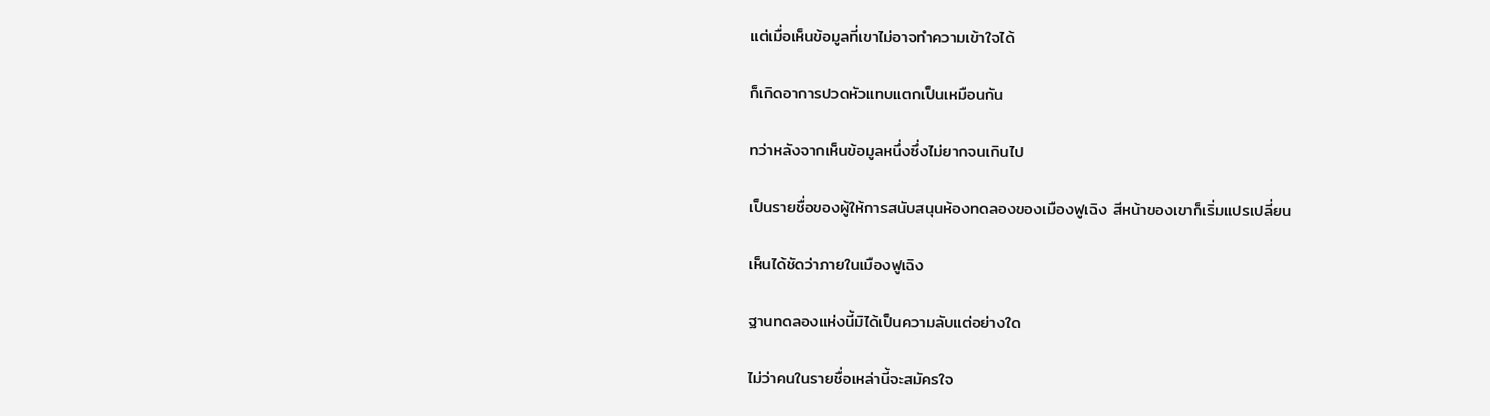แต่เมื่อเห็นข้อมูลที่เขาไม่อาจทำความเข้าใจได้

ก็เกิดอาการปวดหัวแทบแตกเป็นเหมือนกัน

ทว่าหลังจากเห็นข้อมูลหนึ่งซึ่งไม่ยากจนเกินไป

เป็นรายชื่อของผู้ให้การสนับสนุนห้องทดลองของเมืองฟูเฉิง สีหน้าของเขาก็เริ่มแปรเปลี่ยน

เห็นได้ชัดว่าภายในเมืองฟูเฉิง

ฐานทดลองแห่งนี้มิได้เป็นความลับแต่อย่างใด

ไม่ว่าคนในรายชื่อเหล่านี้จะสมัครใจ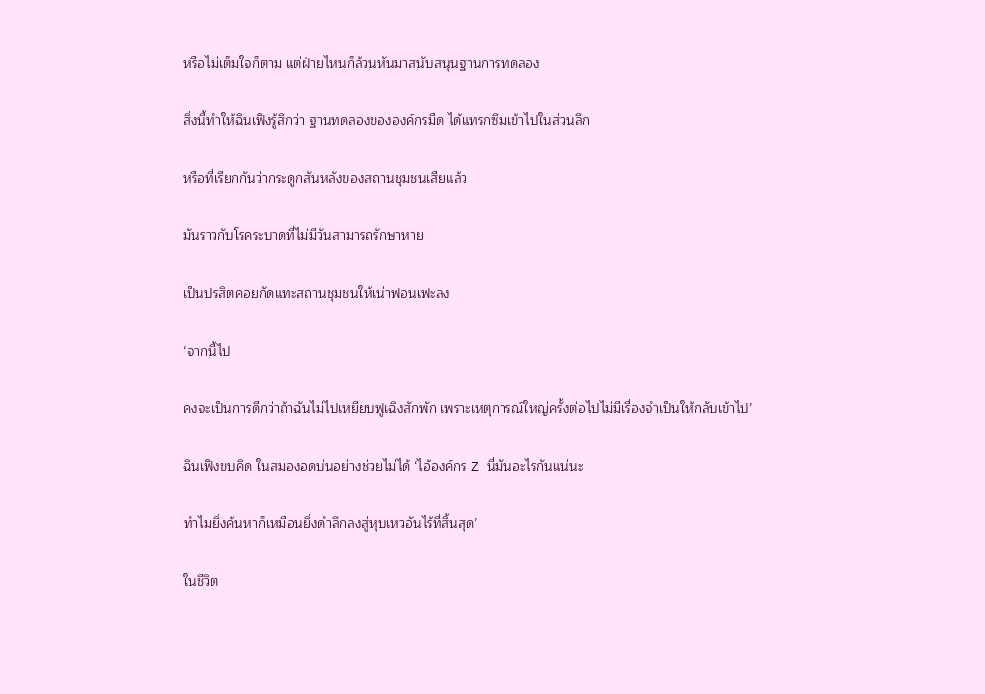หรือไม่เต็มใจก็ตาม แต่ฝ่ายไหนก็ล้วนหันมาสนับสนุนฐานการทดลอง

สิ่งนี้ทำให้ฉินเฟิงรู้สึกว่า ฐานทดลองขององค์กรมืด ได้แทรกซึมเข้าไปในส่วนลึก

หรือที่เรียกกันว่ากระดูกสันหลังของสถานชุมชนเสียแล้ว

มันราวกับโรคระบาดที่ไม่มีวันสามารถรักษาหาย

เป็นปรสิตคอยกัดแทะสถานชุมชนให้เน่าฟอนเฟะลง

‘จากนี้ไป

คงจะเป็นการดีกว่าถ้าฉันไม่ไปเหยียบฟูเฉิงสักพัก เพราะเหตุการณ์ใหญ่ครั้งต่อไปไม่มีเรื่องจำเป็นให้กลับเข้าไป’

ฉินเฟิงขบคิด ในสมองอดบ่นอย่างช่วยไม่ได้ ‘ไอ้องค์กร Z นี่มันอะไรกันแน่นะ

ทำไมยิ่งค้นหาก็เหมือนยิ่งดำลึกลงสู่หุบเหวอันไร้ที่สิ้นสุด’

ในชีวิต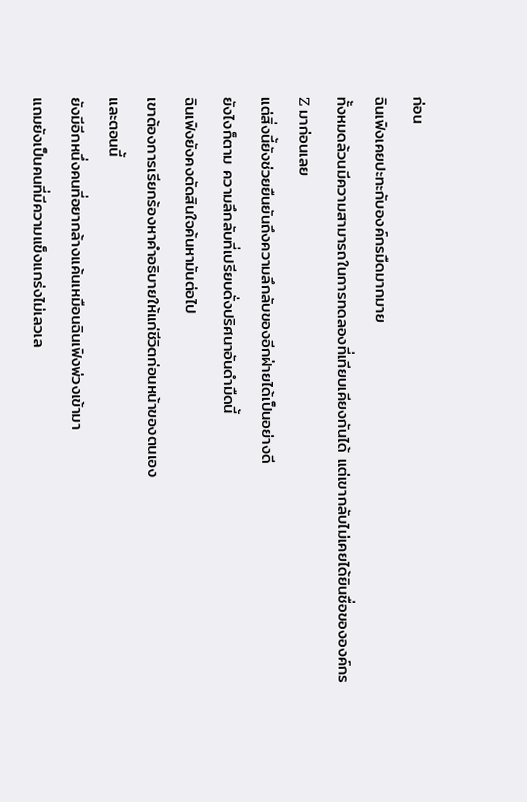ก่อน

ฉินเฟิงเคยปะทะกับองค์กรมืดมากมาย

ทั้งหมดล้วนมีความสามารถในการทดลองที่เทียบเคียงกันได้ แต่เขากลับไม่เคยได้ยินชื่อขององค์กร

Z มาก่อนเลย

แต่สิ่งนี้ยังช่วยยืนยันถึงความลึกลับของอีกฝ่ายได้เป็นอย่างดี

ยังไงก็ตาม ความลึกลับที่เปรียบดั่งปริศนาอันดำมืดนี้

ฉินเฟิงยังคงตัดสินใจค้นหามันต่อไป

เขาต้องการเรียกร้องหาคำอธิบายให้แก่ชีวิตก่อนหน้าของตนเอง

และตอนนี้

ยังมีอีกหนึ่งคนที่อยากล้างแค้นเหมือนฉินเฟิงพ่วงเข้ามา

แถมยังเป็นคนที่มีความแข็งแกร่งไม่เลวเล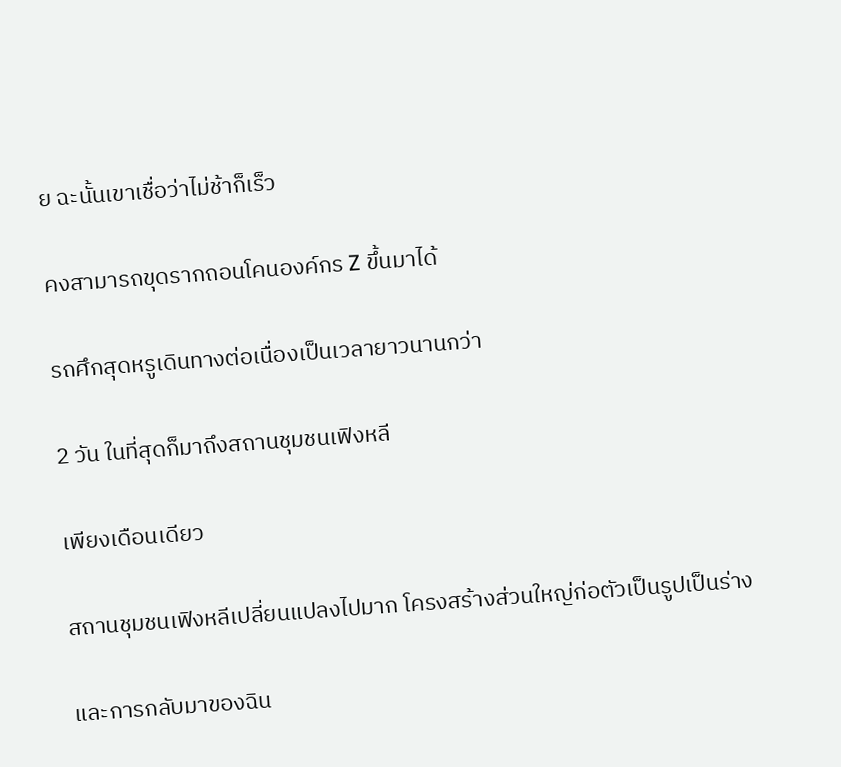ย ฉะนั้นเขาเชื่อว่าไม่ช้าก็เร็ว

คงสามารถขุดรากถอนโคนองค์กร Z ขึ้นมาได้

รถศึกสุดหรูเดินทางต่อเนื่องเป็นเวลายาวนานกว่า

2 วัน ในที่สุดก็มาถึงสถานชุมชนเฟิงหลี

เพียงเดือนเดียว

สถานชุมชนเฟิงหลีเปลี่ยนแปลงไปมาก โครงสร้างส่วนใหญ่ก่อตัวเป็นรูปเป็นร่าง

และการกลับมาของฉิน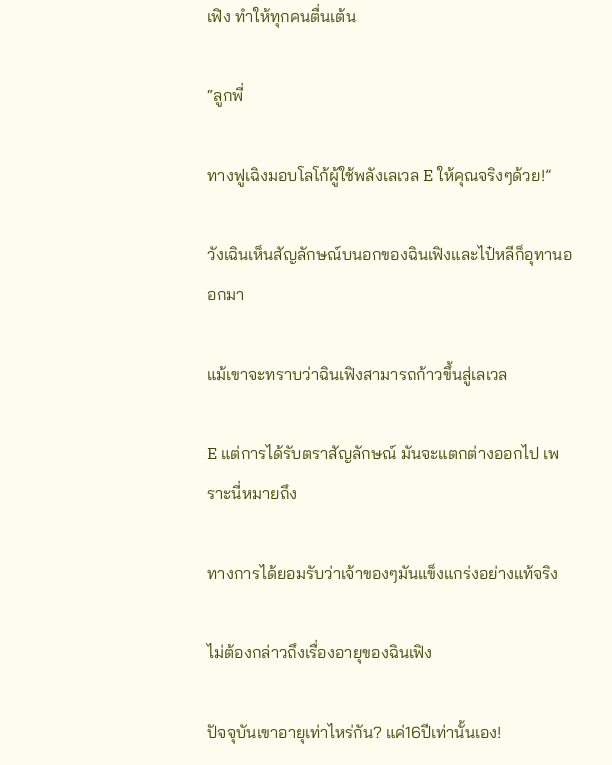เฟิง ทำให้ทุกคนตื่นเต้น

“ลูกพี่

ทางฟูเฉิงมอบโลโก้ผู้ใช้พลังเลเวล E ให้คุณจริงๆด้วย!”

วังเฉินเห็นสัญลักษณ์บนอกของฉินเฟิงและไป๋หลีก็อุทานออกมา

แม้เขาจะทราบว่าฉินเฟิงสามารถก้าวขึ้นสู่เลเวล

E แต่การได้รับตราสัญลักษณ์ มันจะแตกต่างออกไป เพราะนี่หมายถึง

ทางการได้ยอมรับว่าเจ้าของๆมันแข็งแกร่งอย่างแท้จริง

ไม่ต้องกล่าวถึงเรื่องอายุของฉินเฟิง

ปัจจุบันเขาอายุเท่าไหร่กัน? แค่16ปีเท่านั้นเอง!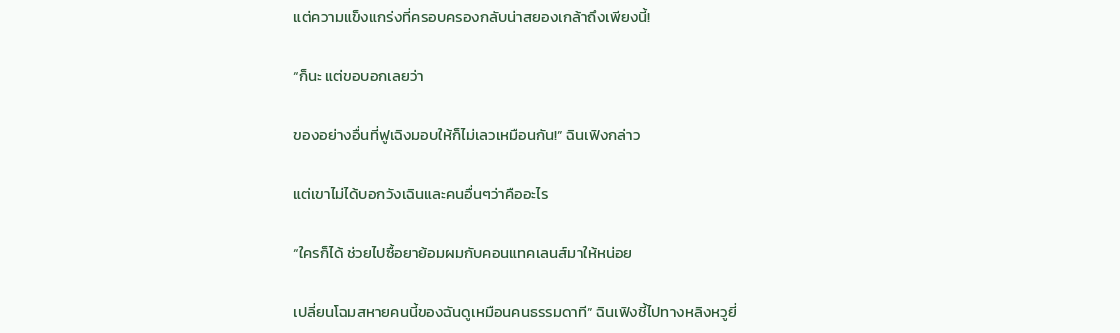แต่ความแข็งแกร่งที่ครอบครองกลับน่าสยองเกล้าถึงเพียงนี้!

“ก็นะ แต่ขอบอกเลยว่า

ของอย่างอื่นที่ฟูเฉิงมอบให้ก็ไม่เลวเหมือนกัน!” ฉินเฟิงกล่าว

แต่เขาไม่ได้บอกวังเฉินและคนอื่นๆว่าคืออะไร

“ใครก็ได้ ช่วยไปซื้อยาย้อมผมกับคอนแทคเลนส์มาให้หน่อย

เปลี่ยนโฉมสหายคนนี้ของฉันดูเหมือนคนธรรมดาที” ฉินเฟิงชี้ไปทางหลิงหวูยี่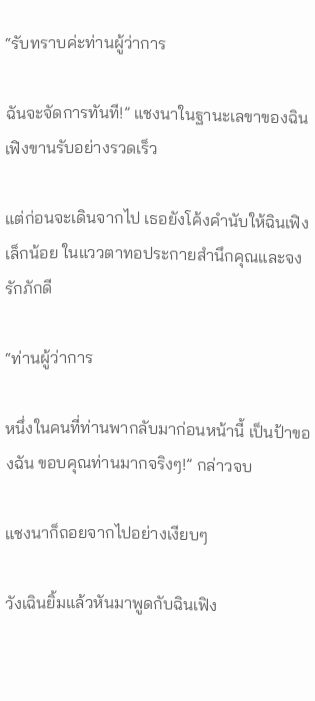“รับทราบค่ะท่านผู้ว่าการ

ฉันจะจัดการทันที!” แชงนาในฐานะเลขาของฉินเฟิงขานรับอย่างรวดเร็ว

แต่ก่อนจะเดินจากไป เธอยังโค้งคำนับให้ฉินเฟิงเล็กน้อย ในแววตาทอประกายสำนึกคุณและจงรักภักดี

“ท่านผู้ว่าการ

หนึ่งในคนที่ท่านพากลับมาก่อนหน้านี้ เป็นป้าของฉัน ขอบคุณท่านมากจริงๆ!” กล่าวจบ

แชงนาก็ถอยจากไปอย่างเงียบๆ

วังเฉินยิ้มแล้วหันมาพูดกับฉินเฟิง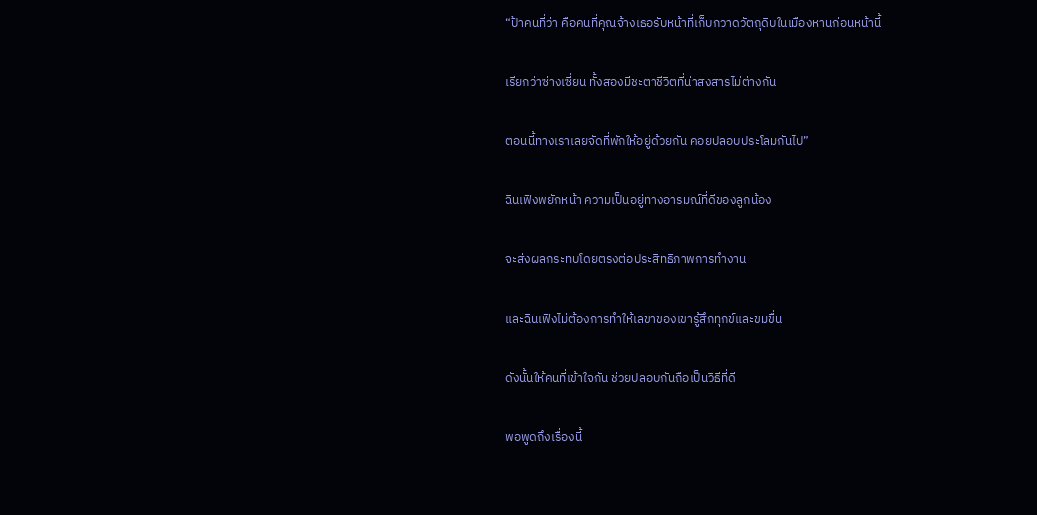“ป้าคนที่ว่า คือคนที่คุณจ้างเธอรับหน้าที่เก็บกวาดวัตถุดิบในเมืองหานก่อนหน้านี้

เรียกว่าซ่างเซี่ยน ทั้งสองมีชะตาชีวิตที่น่าสงสารไม่ต่างกัน

ตอนนี้ทางเราเลยจัดที่พักให้อยู่ด้วยกัน คอยปลอบประโลมกันไป”

ฉินเฟิงพยักหน้า ความเป็นอยู่ทางอารมณ์ที่ดีของลูกน้อง

จะส่งผลกระทบโดยตรงต่อประสิทธิภาพการทำงาน

และฉินเฟิงไม่ต้องการทำให้เลขาของเขารู้สึกทุกข์และขมขื่น

ดังนั้นให้คนที่เข้าใจกัน ช่วยปลอบกันถือเป็นวิธีที่ดี

พอพูดถึงเรื่องนี้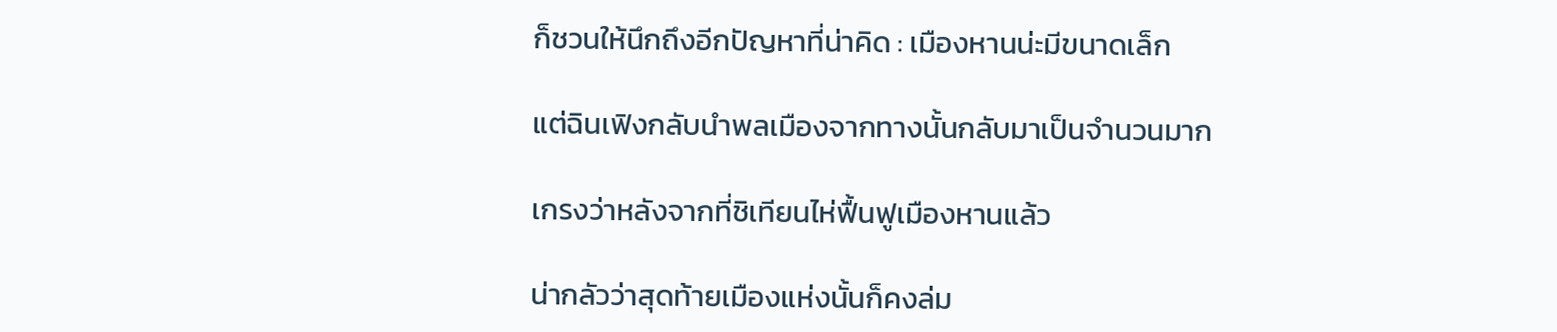ก็ชวนให้นึกถึงอีกปัญหาที่น่าคิด : เมืองหานน่ะมีขนาดเล็ก

แต่ฉินเฟิงกลับนำพลเมืองจากทางนั้นกลับมาเป็นจำนวนมาก

เกรงว่าหลังจากที่ชิเทียนไห่ฟื้นฟูเมืองหานแล้ว

น่ากลัวว่าสุดท้ายเมืองแห่งนั้นก็คงล่ม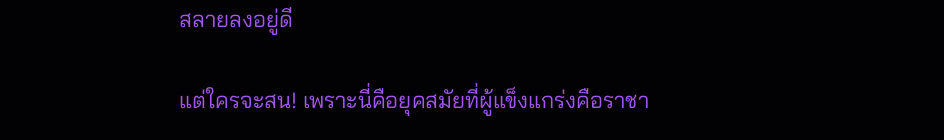สลายลงอยู่ดี

แต่ใครจะสน! เพราะนี่คือยุคสมัยที่ผู้แข็งแกร่งคือราชา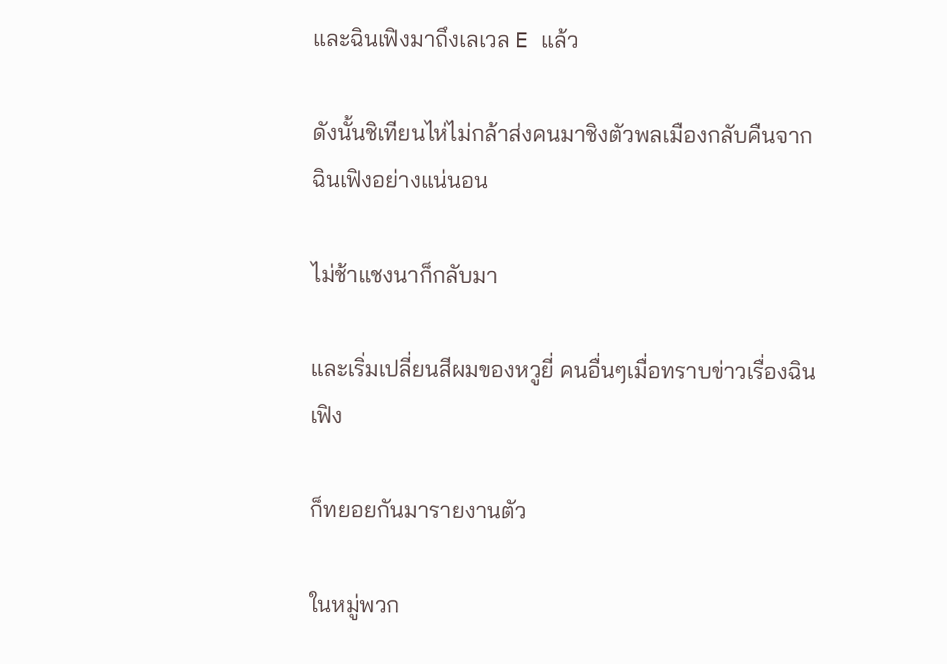และฉินเฟิงมาถึงเลเวล E แล้ว

ดังนั้นชิเทียนไห่ไม่กล้าส่งคนมาชิงตัวพลเมืองกลับคืนจากฉินเฟิงอย่างแน่นอน

ไม่ช้าแชงนาก็กลับมา

และเริ่มเปลี่ยนสีผมของหวูยี่ คนอื่นๆเมื่อทราบข่าวเรื่องฉินเฟิง

ก็ทยอยกันมารายงานตัว

ในหมู่พวก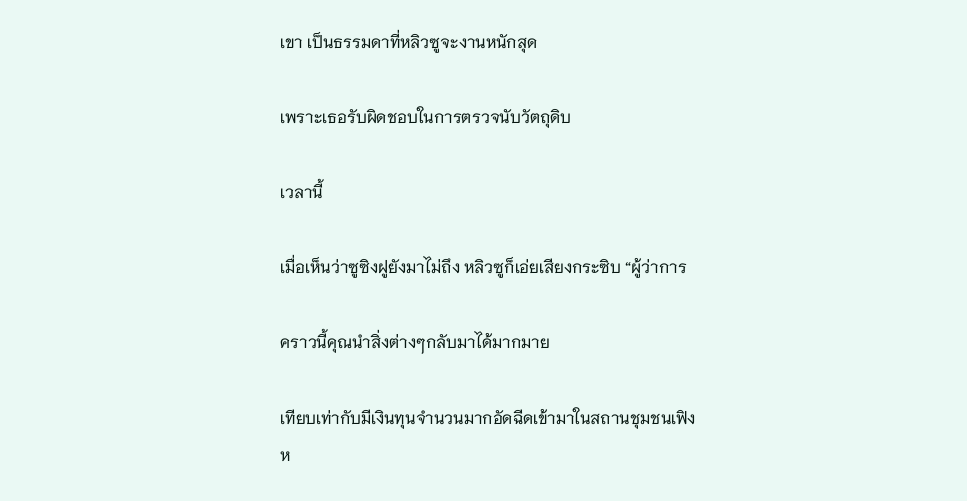เขา เป็นธรรมดาที่หลิวซูจะงานหนักสุด

เพราะเธอรับผิดชอบในการตรวจนับวัตถุดิบ

เวลานี้

เมื่อเห็นว่าซูซิงฝูยังมาไม่ถึง หลิวซูก็เอ่ยเสียงกระซิบ “ผู้ว่าการ

คราวนี้คุณนำสิ่งต่างๆกลับมาได้มากมาย

เทียบเท่ากับมีเงินทุนจำนวนมากอัดฉีดเข้ามาในสถานชุมชนเฟิงห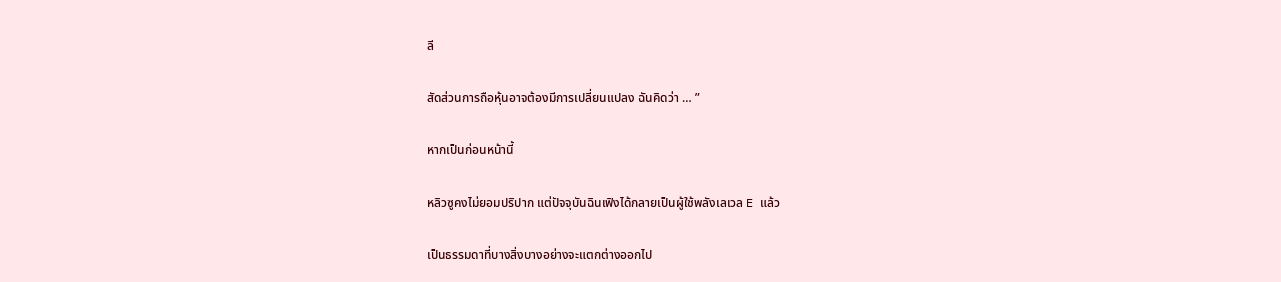ลี

สัดส่วนการถือหุ้นอาจต้องมีการเปลี่ยนแปลง ฉันคิดว่า … ”

หากเป็นก่อนหน้านี้

หลิวซูคงไม่ยอมปริปาก แต่ปัจจุบันฉินเฟิงได้กลายเป็นผู้ใช้พลังเลเวล E แล้ว

เป็นธรรมดาที่บางสิ่งบางอย่างจะแตกต่างออกไป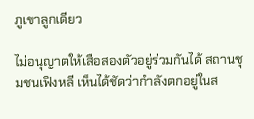ภูเขาลูกเดียว

ไม่อนุญาตให้เสือสองตัวอยู่ร่วมกันได้ สถานชุมชนเฟิงหลี เห็นได้ชัดว่ากำลังตกอยู่ในส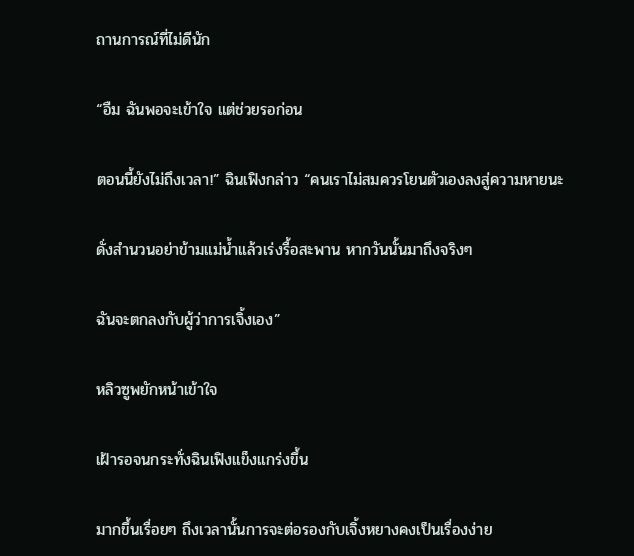ถานการณ์ที่ไม่ดีนัก

“อืม ฉันพอจะเข้าใจ แต่ช่วยรอก่อน

ตอนนี้ยังไม่ถึงเวลา!” ฉินเฟิงกล่าว “คนเราไม่สมควรโยนตัวเองลงสู่ความหายนะ

ดั่งสำนวนอย่าข้ามแม่น้ำแล้วเร่งรื้อสะพาน หากวันนั้นมาถึงจริงๆ

ฉันจะตกลงกับผู้ว่าการเจิ้งเอง”

หลิวซูพยักหน้าเข้าใจ

เฝ้ารอจนกระทั่งฉินเฟิงแข็งแกร่งขึ้น

มากขึ้นเรื่อยๆ ถึงเวลานั้นการจะต่อรองกับเจิ้งหยางคงเป็นเรื่องง่าย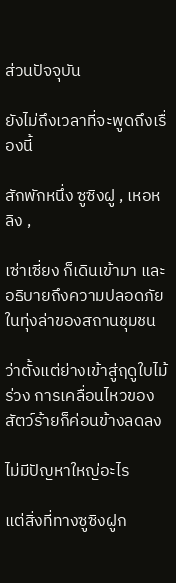ส่วนปัจจุบัน

ยังไม่ถึงเวลาที่จะพูดถึงเรื่องนี้

สักพักหนึ่ง ซูซิงฝู , เหอหลิง ,

เซ่าเซี่ยง ก็เดินเข้ามา และอธิบายถึงความปลอดภัยในทุ่งล่าของสถานชุมชน

ว่าตั้งแต่ย่างเข้าสู่ฤดูใบไม้ร่วง การเคลื่อนไหวของสัตว์ร้ายก็ค่อนข้างลดลง

ไม่มีปัญหาใหญ่อะไร

แต่สิ่งที่ทางซูซิงฝูก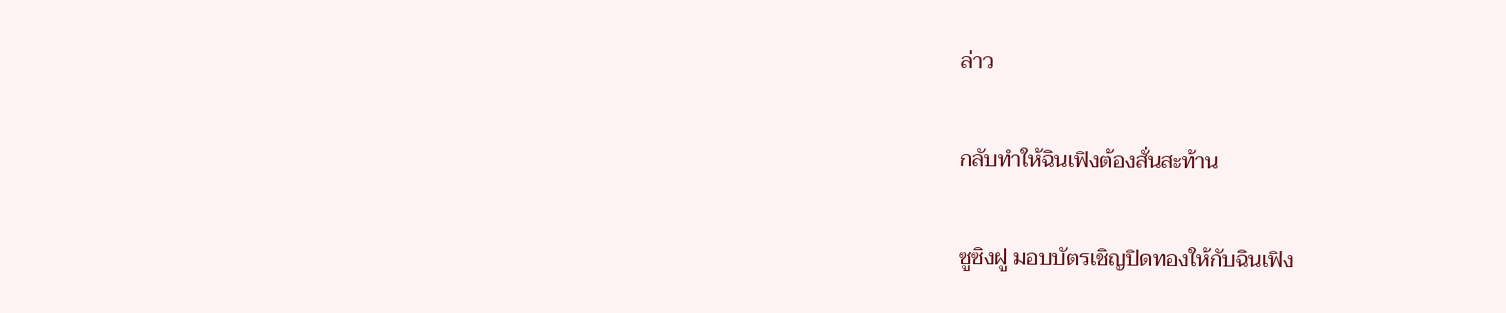ล่าว

กลับทำให้ฉินเฟิงต้องสั่นสะท้าน

ซูซิงฝู มอบบัตรเชิญปิดทองให้กับฉินเฟิง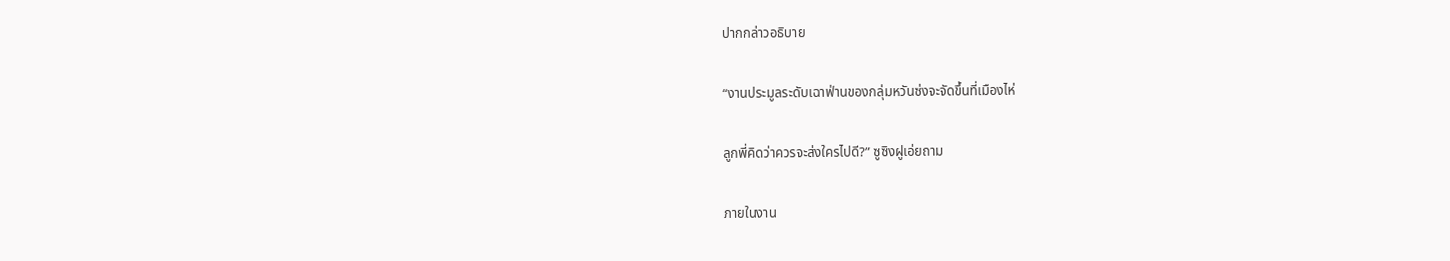ปากกล่าวอธิบาย

“งานประมูลระดับเฉาฟ่านของกลุ่มหวันซ่งจะจัดขึ้นที่เมืองไห่

ลูกพี่คิดว่าควรจะส่งใครไปดี?” ซูซิงฝูเอ่ยถาม

ภายในงาน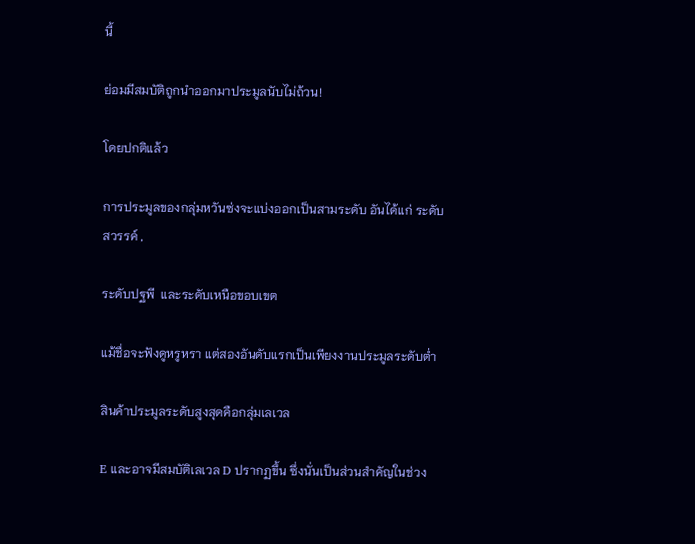นี้

ย่อมมีสมบัติถูกนำออกมาประมูลนับไม่ถ้วน!

โดยปกติแล้ว

การประมูลของกลุ่มหวันซ่งจะแบ่งออกเป็นสามระดับ อันได้แก่ ระดับสวรรค์ ,

ระดับปฐพี  และระดับเหนือขอบเขต

แม้ชื่อจะฟังดูหรูหรา แต่สองอันดับแรกเป็นเพียงงานประมูลระดับต่ำ

สินค้าประมูลระดับสูงสุดคือกลุ่มเลเวล

E และอาจมีสมบัติเลเวล D ปรากฏขึ้น ซึ่งนั่นเป็นส่วนสำคัญในช่วง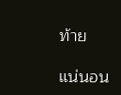ท้าย

แน่นอน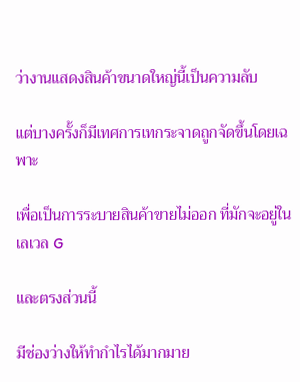ว่างานแสดงสินค้าขนาดใหญ่นี้เป็นความลับ

แต่บางครั้งก็มีเทศการเทกระจาดถูกจัดขึ้นโดยเฉพาะ

เพื่อเป็นการระบายสินค้าขายไม่ออก ที่มักจะอยู่ในเลเวล G

และตรงส่วนนี้

มีช่องว่างให้ทำกำไรได้มากมาย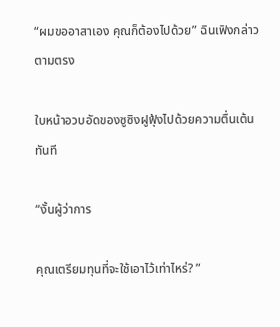“ผมขออาสาเอง คุณก็ต้องไปด้วย” ฉินเฟิงกล่าวตามตรง

ใบหน้าอวบอัดของซูซิงฝูฟุ้งไปด้วยความตื่นเต้นทันที

“งั้นผู้ว่าการ

คุณเตรียมทุนที่จะใช้เอาไว้เท่าไหร่? ”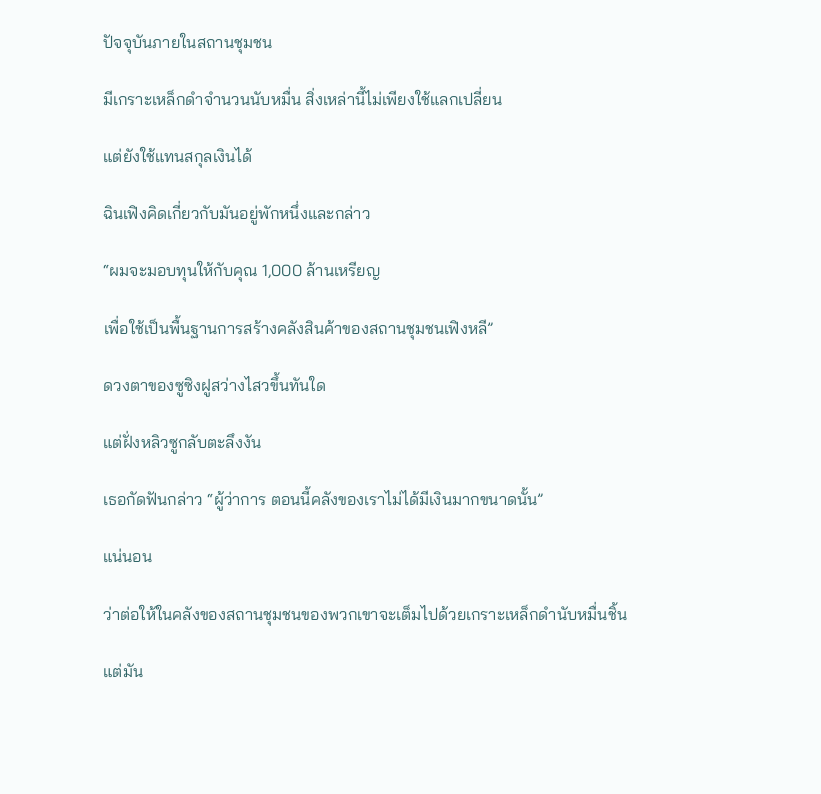ปัจจุบันภายในสถานชุมชน

มีเกราะเหล็กดำจำนวนนับหมื่น สิ่งเหล่านี้ไม่เพียงใช้แลกเปลี่ยน

แต่ยังใช้แทนสกุลเงินได้

ฉินเฟิงคิดเกี่ยวกับมันอยู่พักหนึ่งและกล่าว

“ผมจะมอบทุนให้กับคุณ 1,000 ล้านเหรียญ

เพื่อใช้เป็นพื้นฐานการสร้างคลังสินค้าของสถานชุมชนเฟิงหลี”

ดวงตาของซูซิงฝูสว่างไสวขึ้นทันใด

แต่ฝั่งหลิวซูกลับตะลึงงัน

เธอกัดฟันกล่าว “ผู้ว่าการ ตอนนี้คลังของเราไม่ได้มีเงินมากขนาดนั้น”

แน่นอน

ว่าต่อให้ในคลังของสถานชุมชนของพวกเขาจะเต็มไปด้วยเกราะเหล็กดำนับหมื่นชิ้น

แต่มัน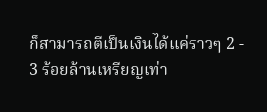ก็สามารถตีเป็นเงินได้แค่ราวๆ 2 - 3 ร้อยล้านเหรียญเท่า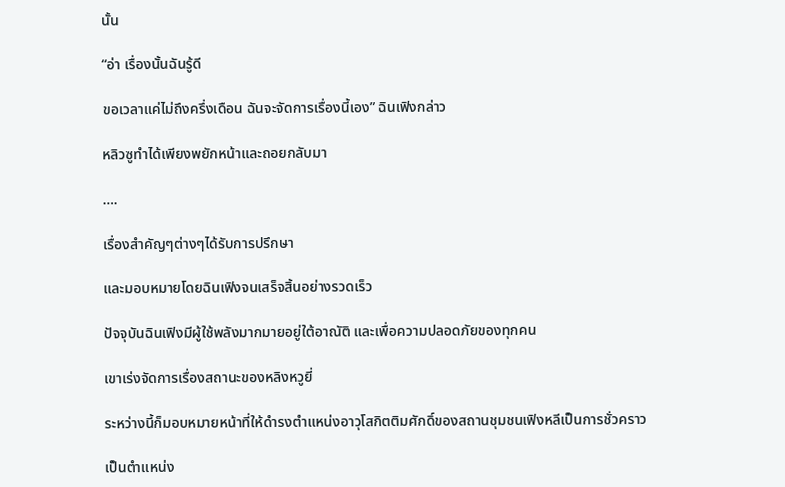นั้น

“อ่า เรื่องนั้นฉันรู้ดี

ขอเวลาแค่ไม่ถึงครึ่งเดือน ฉันจะจัดการเรื่องนี้เอง” ฉินเฟิงกล่าว

หลิวซูทำได้เพียงพยักหน้าและถอยกลับมา

….

เรื่องสำคัญๆต่างๆได้รับการปรึกษา

และมอบหมายโดยฉินเฟิงจนเสร็จสิ้นอย่างรวดเร็ว

ปัจจุบันฉินเฟิงมีผู้ใช้พลังมากมายอยู่ใต้อาณัติ และเพื่อความปลอดภัยของทุกคน

เขาเร่งจัดการเรื่องสถานะของหลิงหวูยี่

ระหว่างนี้ก็มอบหมายหน้าที่ให้ดำรงตำแหน่งอาวุโสกิตติมศักดิ์ของสถานชุมชนเฟิงหลีเป็นการชั่วคราว

เป็นตำแหน่ง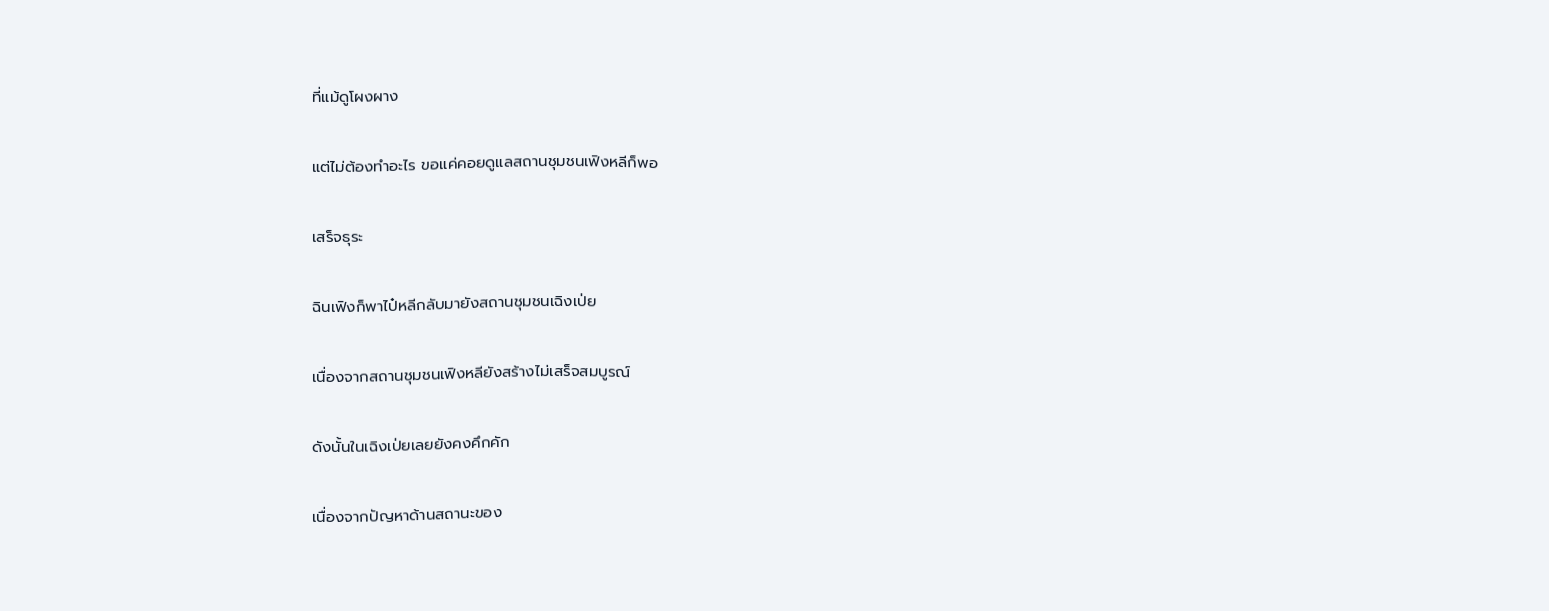ที่แม้ดูโผงผาง

แต่ไม่ต้องทำอะไร ขอแค่คอยดูแลสถานชุมชนเฟิงหลีก็พอ

เสร็จธุระ

ฉินเฟิงก็พาไป๋หลีกลับมายังสถานชุมชนเฉิงเป่ย

เนื่องจากสถานชุมชนเฟิงหลียังสร้างไม่เสร็จสมบูรณ์

ดังนั้นในเฉิงเป่ยเลยยังคงคึกคัก

เนื่องจากปัญหาด้านสถานะของ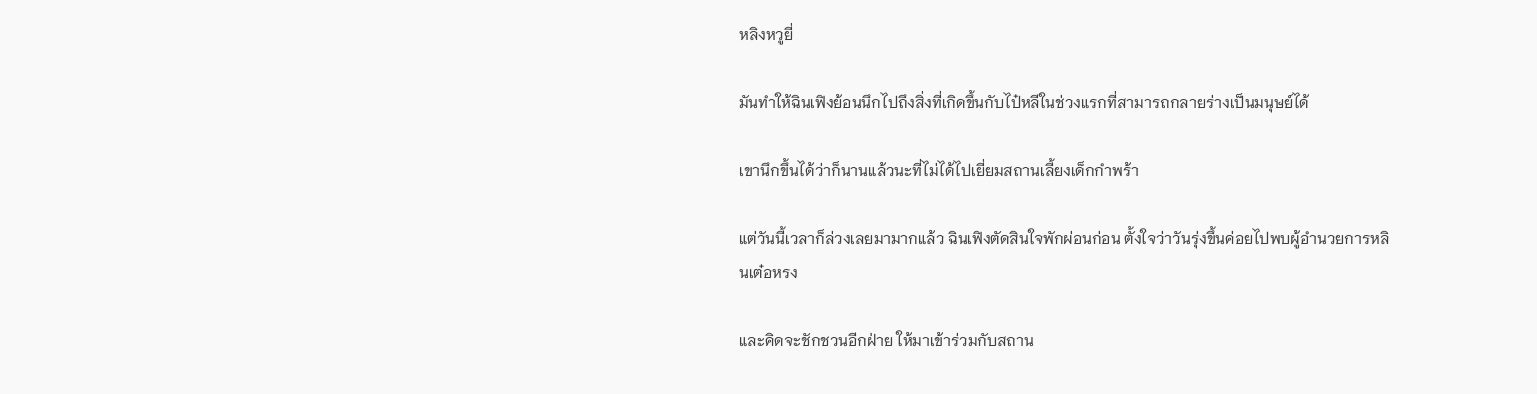หลิงหวูยี่

มันทำให้ฉินเฟิงย้อนนึกไปถึงสิ่งที่เกิดขึ้นกับไป๋หลีในช่วงแรกที่สามารถกลายร่างเป็นมนุษย์ได้

เขานึกขึ้นได้ว่าก็นานแล้วนะที่ไม่ได้ไปเยี่ยมสถานเลี้ยงเด็กกำพร้า

แต่วันนี้เวลาก็ล่วงเลยมามากแล้ว ฉินเฟิงตัดสินใจพักผ่อนก่อน ตั้งใจว่าวันรุ่งขึ้นค่อยไปพบผู้อำนวยการหลินเต๋อหรง

และคิดจะชักชวนอีกฝ่าย ให้มาเข้าร่วมกับสถาน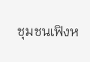ชุมชนเฟิงห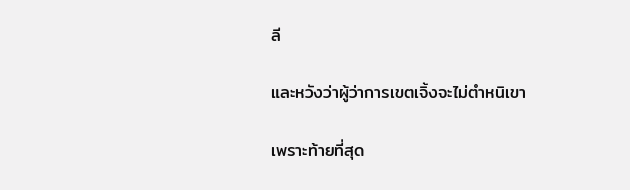ลี

และหวังว่าผู้ว่าการเขตเจิ้งจะไม่ตำหนิเขา

เพราะท้ายที่สุด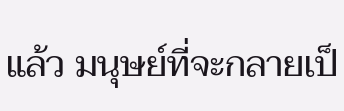แล้ว มนุษย์ที่จะกลายเป็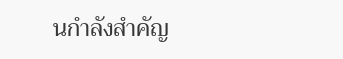นกำลังสำคัญ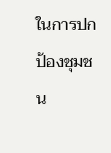ในการปกป้องชุมชน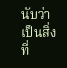นับว่าเป็นสิ่งที่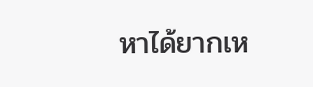หาได้ยากเห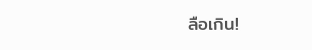ลือเกิน!